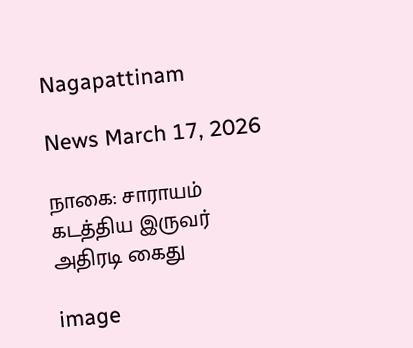Nagapattinam

News March 17, 2026

நாகை: சாராயம் கடத்திய இருவர் அதிரடி கைது

image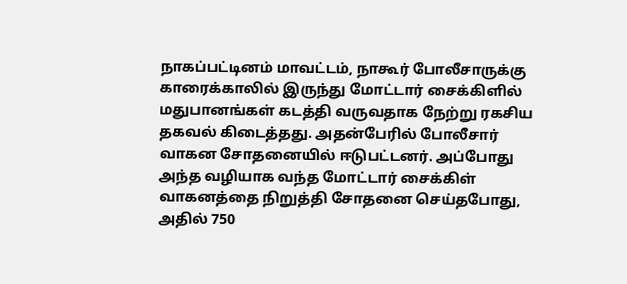நாகப்பட்டினம் மாவட்டம், நாகூர் போலீசாருக்கு காரைக்காலில் இருந்து மோட்டார் சைக்கிளில் மதுபானங்கள் கடத்தி வருவதாக நேற்று ரகசிய தகவல் கிடைத்தது. அதன்பேரில் போலீசார் வாகன சோதனையில் ஈடுபட்டனர். அப்போது அந்த வழியாக வந்த மோட்டார் சைக்கிள் வாகனத்தை நிறுத்தி சோதனை செய்தபோது, அதில் 750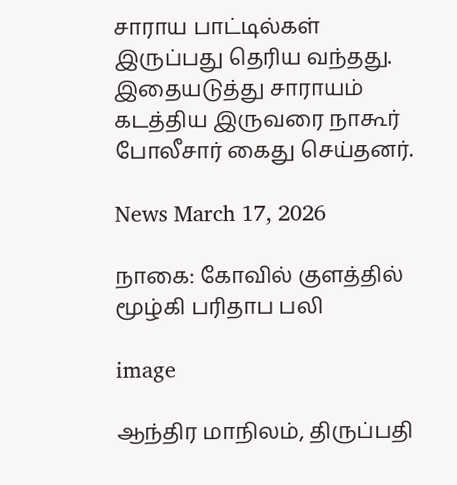சாராய பாட்டில்கள் இருப்பது தெரிய வந்தது. இதையடுத்து சாராயம் கடத்திய இருவரை நாகூர் போலீசார் கைது செய்தனர்.

News March 17, 2026

நாகை: கோவில் குளத்தில் மூழ்கி பரிதாப பலி

image

ஆந்திர மாநிலம், திருப்பதி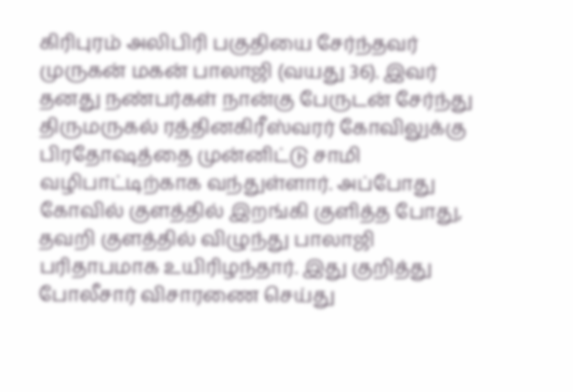கிரிபுரம் அலிபிரி பகுதியை சேர்ந்தவர் முருகன் மகன் பாலாஜி (வயது 36). இவர் தனது நண்பர்கள் நான்கு பேருடன் சேர்ந்து திருமருகல் ரத்தினகிரீஸ்வரர் கோவிலுக்கு பிரதோஷத்தை முன்னிட்டு சாமி வழிபாட்டிற்காக வந்துள்ளார். அப்போது கோவில் குளத்தில் இறங்கி குளித்த போது, தவறி குளத்தில் விழுந்து பாலாஜி பரிதாபமாக உயிரிழந்தார். இது குறித்து போலீசார் விசாரணை செய்து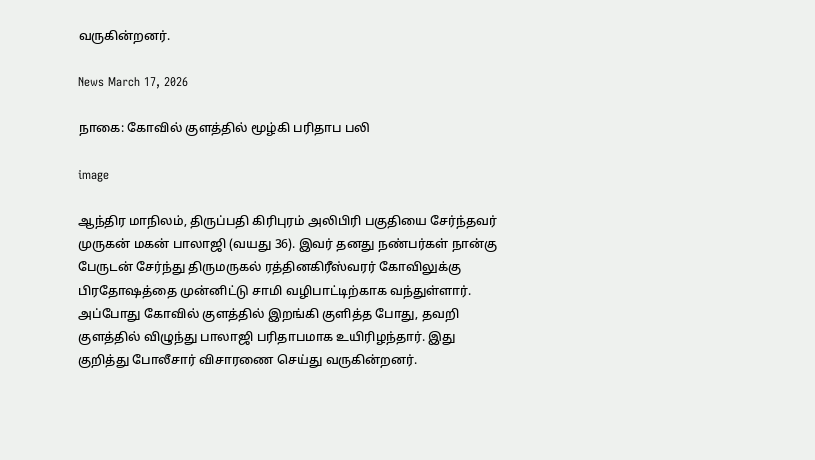வருகின்றனர்.

News March 17, 2026

நாகை: கோவில் குளத்தில் மூழ்கி பரிதாப பலி

image

ஆந்திர மாநிலம், திருப்பதி கிரிபுரம் அலிபிரி பகுதியை சேர்ந்தவர் முருகன் மகன் பாலாஜி (வயது 36). இவர் தனது நண்பர்கள் நான்கு பேருடன் சேர்ந்து திருமருகல் ரத்தினகிரீஸ்வரர் கோவிலுக்கு பிரதோஷத்தை முன்னிட்டு சாமி வழிபாட்டிற்காக வந்துள்ளார். அப்போது கோவில் குளத்தில் இறங்கி குளித்த போது, தவறி குளத்தில் விழுந்து பாலாஜி பரிதாபமாக உயிரிழந்தார். இது குறித்து போலீசார் விசாரணை செய்து வருகின்றனர்.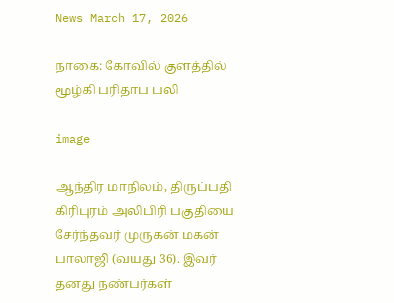News March 17, 2026

நாகை: கோவில் குளத்தில் மூழ்கி பரிதாப பலி

image

ஆந்திர மாநிலம், திருப்பதி கிரிபுரம் அலிபிரி பகுதியை சேர்ந்தவர் முருகன் மகன் பாலாஜி (வயது 36). இவர் தனது நண்பர்கள்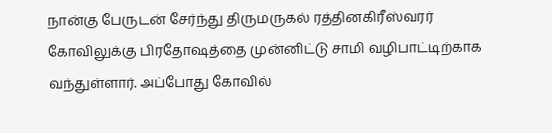நான்கு பேருடன் சேர்ந்து திருமருகல் ரத்தினகிரீஸ்வரர் கோவிலுக்கு பிரதோஷத்தை முன்னிட்டு சாமி வழிபாட்டிற்காக வந்துள்ளார். அப்போது கோவில்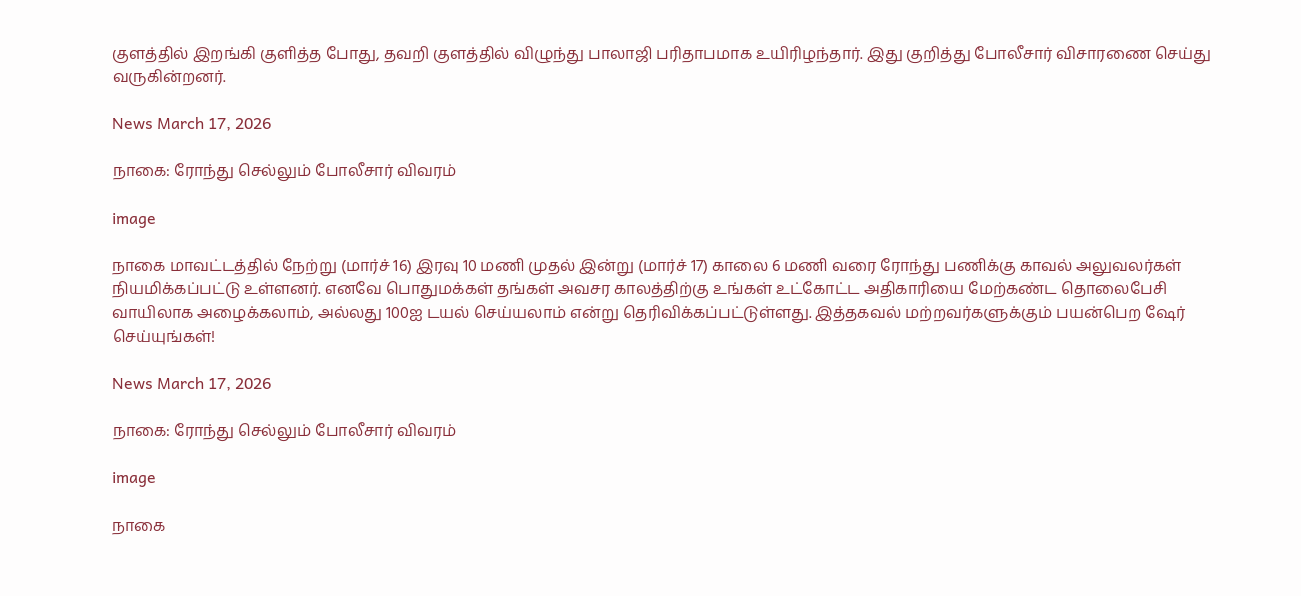குளத்தில் இறங்கி குளித்த போது, தவறி குளத்தில் விழுந்து பாலாஜி பரிதாபமாக உயிரிழந்தார். இது குறித்து போலீசார் விசாரணை செய்து வருகின்றனர்.

News March 17, 2026

நாகை: ரோந்து செல்லும் போலீசார் விவரம்

image

நாகை மாவட்டத்தில் நேற்று (மார்ச் 16) இரவு 10 மணி முதல் இன்று (மார்ச் 17) காலை 6 மணி வரை ரோந்து பணிக்கு காவல் அலுவலர்கள் நியமிக்கப்பட்டு உள்ளனர். எனவே பொதுமக்கள் தங்கள் அவசர காலத்திற்கு உங்கள் உட்கோட்ட அதிகாரியை மேற்கண்ட தொலைபேசி வாயிலாக அழைக்கலாம், அல்லது 100ஐ டயல் செய்யலாம் என்று தெரிவிக்கப்பட்டுள்ளது. இத்தகவல் மற்றவர்களுக்கும் பயன்பெற ஷேர் செய்யுங்கள்!

News March 17, 2026

நாகை: ரோந்து செல்லும் போலீசார் விவரம்

image

நாகை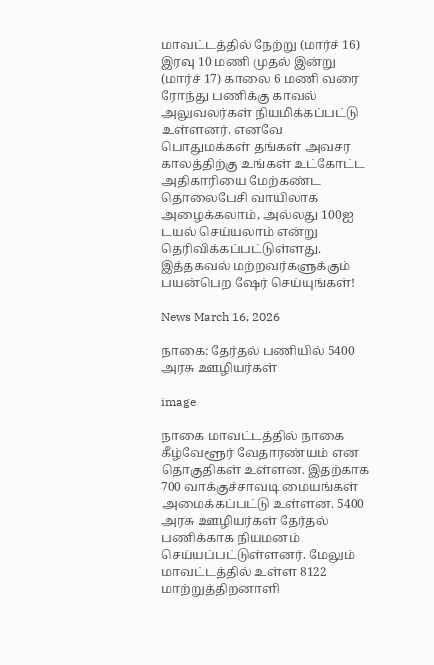மாவட்டத்தில் நேற்று (மார்ச் 16) இரவு 10 மணி முதல் இன்று (மார்ச் 17) காலை 6 மணி வரை ரோந்து பணிக்கு காவல் அலுவலர்கள் நியமிக்கப்பட்டு உள்ளனர். எனவே பொதுமக்கள் தங்கள் அவசர காலத்திற்கு உங்கள் உட்கோட்ட அதிகாரியை மேற்கண்ட தொலைபேசி வாயிலாக அழைக்கலாம், அல்லது 100ஐ டயல் செய்யலாம் என்று தெரிவிக்கப்பட்டுள்ளது. இத்தகவல் மற்றவர்களுக்கும் பயன்பெற ஷேர் செய்யுங்கள்!

News March 16, 2026

நாகை: தேர்தல் பணியில் 5400 அரசு ஊழியர்கள்

image

நாகை மாவட்டத்தில் நாகை கீழ்வேளூர் வேதாரண்யம் என தொகுதிகள் உள்ளன. இதற்காக 700 வாக்குச்சாவடி மையங்கள் அமைக்கப்பட்டு உள்ளன. 5400 அரசு ஊழியர்கள் தேர்தல் பணிக்காக நியமனம் செய்யப்பட்டுள்ளனர். மேலும் மாவட்டத்தில் உள்ள 8122 மாற்றுத்திறனாளி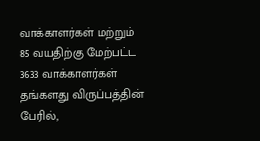வாக்காளர்கள் மற்றும் 85 வயதிற்கு மேற்பட்ட 3633 வாக்காளர்கள் தங்களது விருப்பத்தின் பேரில்,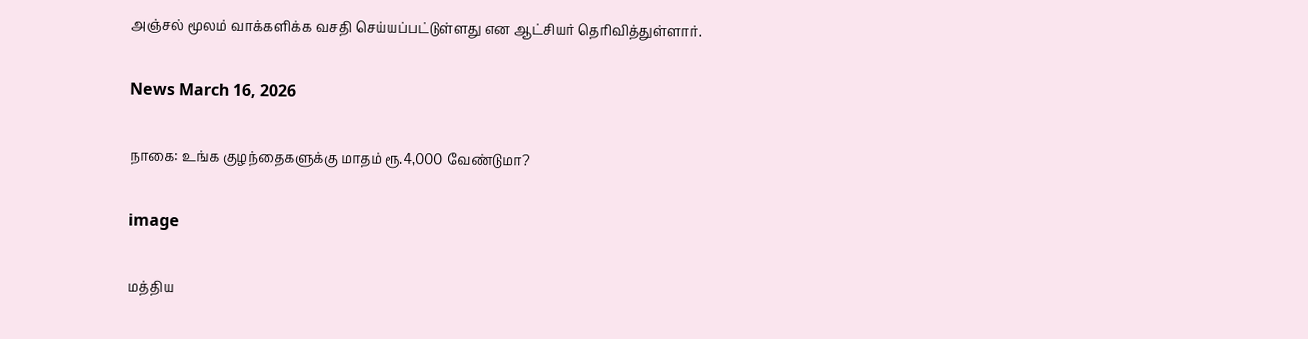அஞ்சல் மூலம் வாக்களிக்க வசதி செய்யப்பட்டுள்ளது என ஆட்சியர் தெரிவித்துள்ளார்.

News March 16, 2026

நாகை: உங்க குழந்தைகளுக்கு மாதம் ரூ.4,000 வேண்டுமா?

image

மத்திய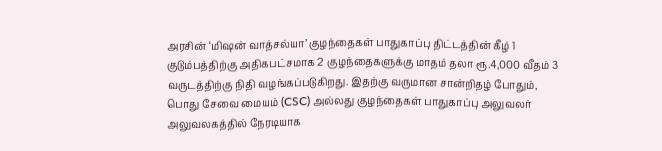அரசின் ‘மிஷன் வாத்சல்யா’ குழந்தைகள் பாதுகாப்பு திட்டத்தின் கீழ் 1 குடும்பத்திற்கு அதிகபட்சமாக 2 குழந்தைகளுக்கு மாதம் தலா ரூ.4,000 வீதம் 3 வருடத்திற்கு நிதி வழங்கப்படுகிறது. இதற்கு வருமான சான்றிதழ் போதும், பொது சேவை மையம் (CSC) அல்லது குழந்தைகள் பாதுகாப்பு அலுவலர் அலுவலகத்தில் நேரடியாக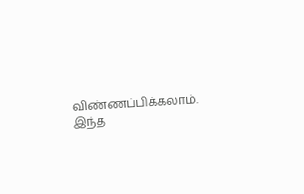விண்ணப்பிக்கலாம். இந்த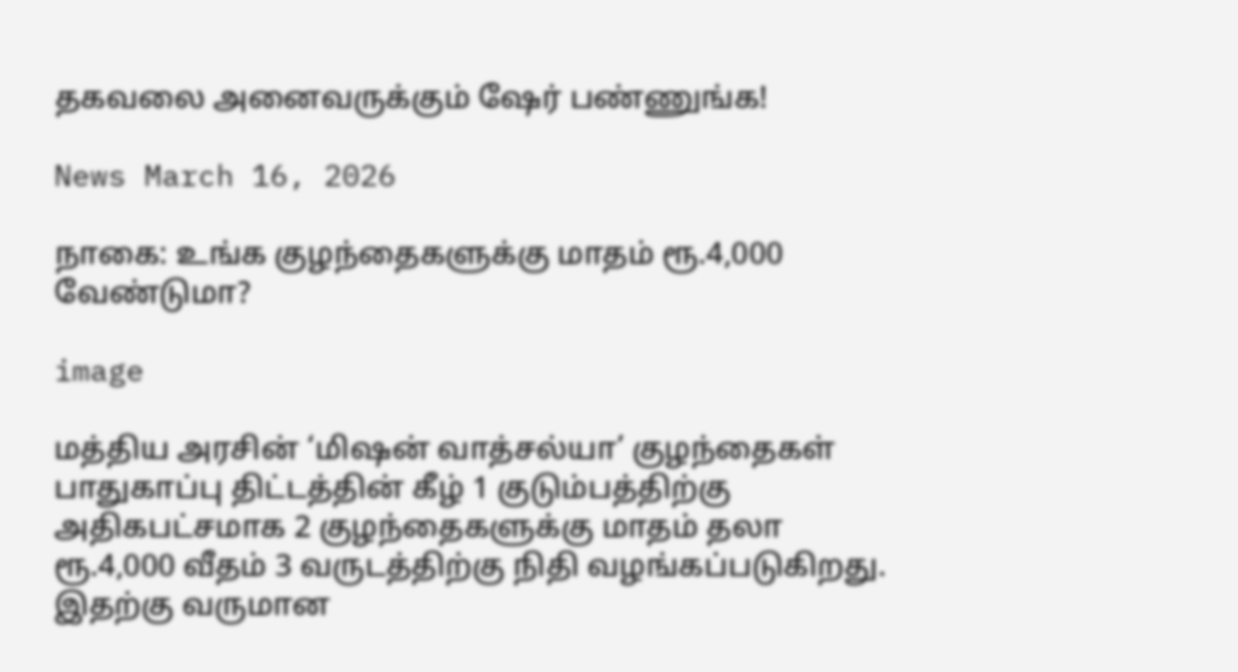தகவலை அனைவருக்கும் ஷேர் பண்ணுங்க!

News March 16, 2026

நாகை: உங்க குழந்தைகளுக்கு மாதம் ரூ.4,000 வேண்டுமா?

image

மத்திய அரசின் ‘மிஷன் வாத்சல்யா’ குழந்தைகள் பாதுகாப்பு திட்டத்தின் கீழ் 1 குடும்பத்திற்கு அதிகபட்சமாக 2 குழந்தைகளுக்கு மாதம் தலா ரூ.4,000 வீதம் 3 வருடத்திற்கு நிதி வழங்கப்படுகிறது. இதற்கு வருமான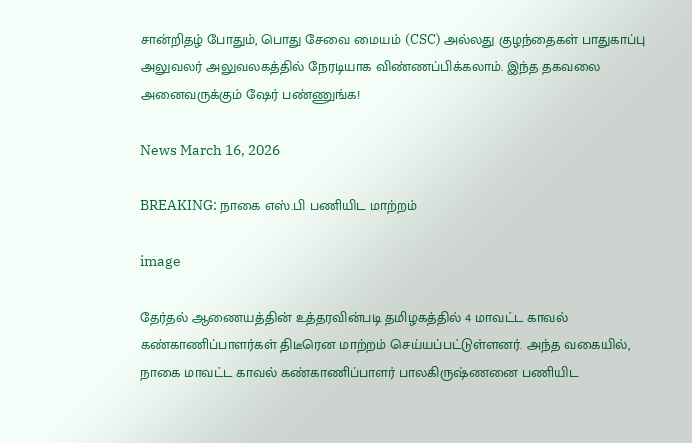சான்றிதழ் போதும், பொது சேவை மையம் (CSC) அல்லது குழந்தைகள் பாதுகாப்பு அலுவலர் அலுவலகத்தில் நேரடியாக விண்ணப்பிக்கலாம். இந்த தகவலை அனைவருக்கும் ஷேர் பண்ணுங்க!

News March 16, 2026

BREAKING: நாகை எஸ்.பி பணியிட மாற்றம்

image

தேர்தல் ஆணையத்தின் உத்தரவின்படி தமிழகத்தில் 4 மாவட்ட காவல் கண்காணிப்பாளர்கள் திடீரென மாற்றம் செய்யப்பட்டுள்ளனர். அந்த வகையில், நாகை மாவட்ட காவல் கண்காணிப்பாளர் பாலகிருஷ்ணனை பணியிட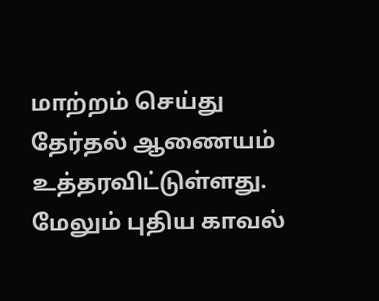மாற்றம் செய்து தேர்தல் ஆணையம் உத்தரவிட்டுள்ளது. மேலும் புதிய காவல்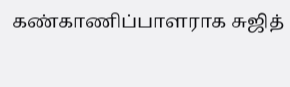கண்காணிப்பாளராக சுஜித்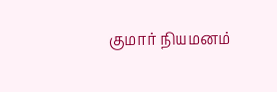குமார் நியமனம்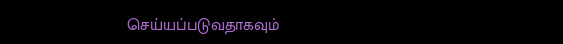செய்யப்படுவதாகவும்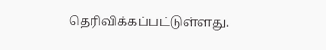தெரிவிக்கப்பட்டுள்ளது.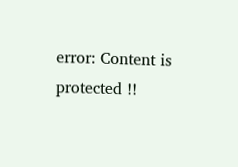error: Content is protected !!